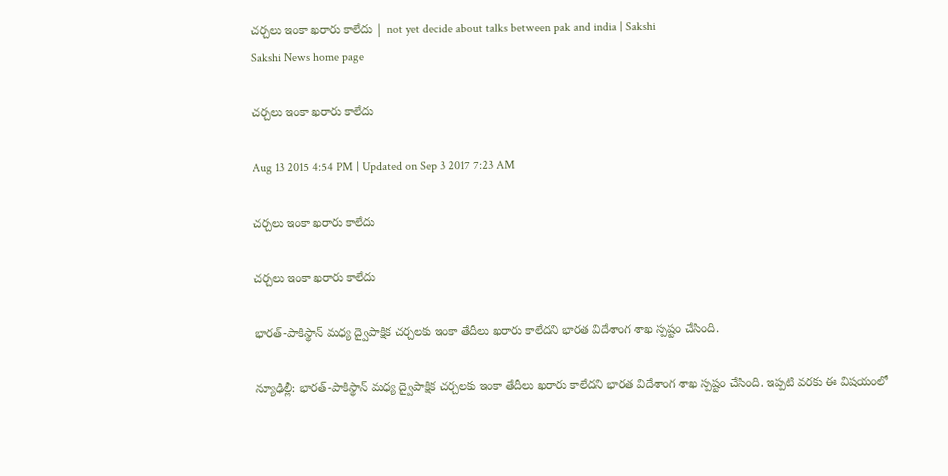చర్చలు ఇంకా ఖరారు కాలేదు | not yet decide about talks between pak and india | Sakshi
Sakshi News home page

చర్చలు ఇంకా ఖరారు కాలేదు

Aug 13 2015 4:54 PM | Updated on Sep 3 2017 7:23 AM

చర్చలు ఇంకా ఖరారు కాలేదు

చర్చలు ఇంకా ఖరారు కాలేదు

భారత్-పాకిస్థాన్ మధ్య ద్వైపాక్షిక చర్చలకు ఇంకా తేదీలు ఖరారు కాలేదని భారత విదేశాంగ శాఖ స్పష్టం చేసింది.

న్యూఢిల్లీ: భారత్-పాకిస్థాన్ మధ్య ద్వైపాక్షిక చర్చలకు ఇంకా తేదీలు ఖరారు కాలేదని భారత విదేశాంగ శాఖ స్పష్టం చేసింది. ఇప్పటి వరకు ఈ విషయంలో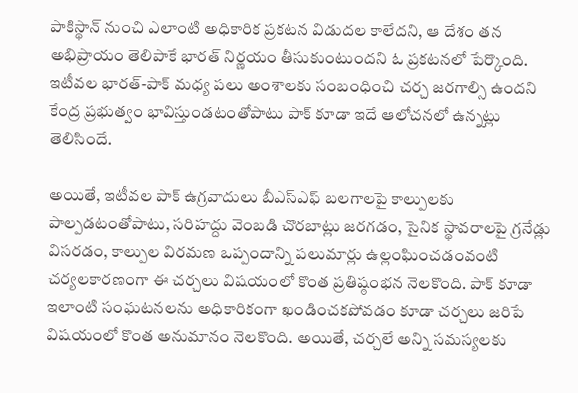పాకిస్థాన్ నుంచి ఎలాంటి అధికారిక ప్రకటన విడుదల కాలేదని, ఆ దేశం తన అభిప్రాయం తెలిపాకే భారత్ నిర్ణయం తీసుకుంటుందని ఓ ప్రకటనలో పేర్కొంది. ఇటీవల భారత్-పాక్ మధ్య పలు అంశాలకు సంబంధించి చర్చ జరగాల్సి ఉందని కేంద్ర ప్రభుత్వం భావిస్తుండటంతోపాటు పాక్ కూడా ఇదే ఆలోచనలో ఉన్నట్లు తెలిసిందే.

అయితే, ఇటీవల పాక్ ఉగ్రవాదులు బీఎస్ఎఫ్ బలగాలపై కాల్పులకు పాల్పడటంతోపాటు, సరిహద్దు వెంబడి చొరబాట్లు జరగడం, సైనిక స్థావరాలపై గ్రనేడ్లు విసరడం, కాల్పుల విరమణ ఒప్పందాన్ని పలుమార్లు ఉల్లంఘించడంవంటి చర్యలకారణంగా ఈ చర్చలు విషయంలో కొంత ప్రతిష్ఠంభన నెలకొంది. పాక్ కూడా ఇలాంటి సంఘటనలను అధికారికంగా ఖండించకపోవడం కూడా చర్చలు జరిపే విషయంలో కొంత అనుమానం నెలకొంది. అయితే, చర్చలే అన్ని సమస్యలకు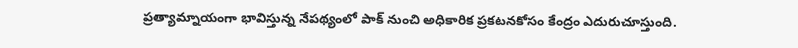ప్రత్యామ్నాయంగా భావిస్తున్న నేపథ్యంలో పాక్ నుంచి అధికారిక ప్రకటనకోసం కేంద్రం ఎదురుచూస్తుంది.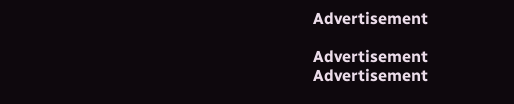Advertisement

Advertisement
Advertisement